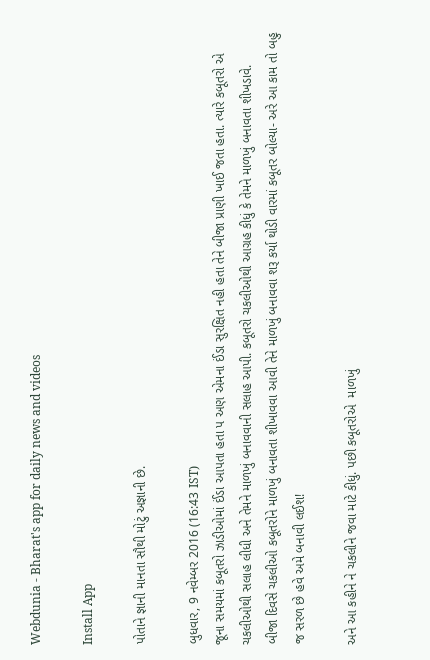Webdunia - Bharat's app for daily news and videos

Install App

પોતાને જ્ઞાની માનતા સૌથી મોટું અજ્ઞાની છે.

બુધવાર, 9 નવેમ્બર 2016 (16:43 IST)
જૂના સમયમાં કબૂતરો ઝાડીઓમાં ઈંડા આપતા હતા પ અણ એમના ઈંડા સુરક્ષિત નહી હતા તેને બીજા પ્રાણી ખાઈ જતા હતા. ત્યારે કબૂતરો એ ચકલીઓથી સલાહ લીધી અને તેમને માળખું બનાવવાની સલાહ આપી. કબૂતરો ચકલીઓથી આગ્રહ કીધું કે તેમને માળખું બનાવતા શીખડાવે.
બીજા દિવસે ચકલીઓ કબૂતરોને માળખું બનાવતા શીખાવવા આવી તેને માળખું બનાવવા શરૂ કર્યા થોડી વારમાં કબૂતર બોલ્યા- અરે આ કામ તો બહુ જ સરળ છે હવે અમે બનાવી લઈશ!

અને આ કહીને ને ચકલીને જવા માટે કીધું. પછી કબૂતરોએ  માળખું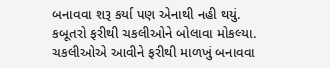બનાવવા શરૂ કર્યા પણ એનાથી નહી થયું. કબૂતરો ફરીથી ચકલીઓને બોલાવા મોકલ્યા. ચકલીઓએ આવીને ફરીથી માળખું બનાવવા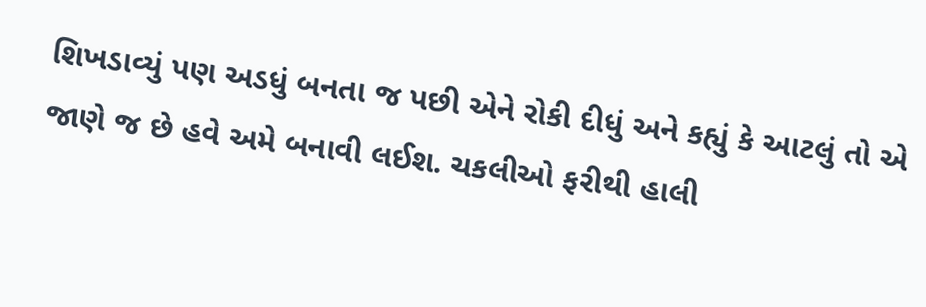શિખડાવ્યું પણ અડધું બનતા જ પછી એને રોકી દીધું અને કહ્યું કે આટલું તો એ જાણે જ છે હવે અમે બનાવી લઈશ. ચકલીઓ ફરીથી હાલી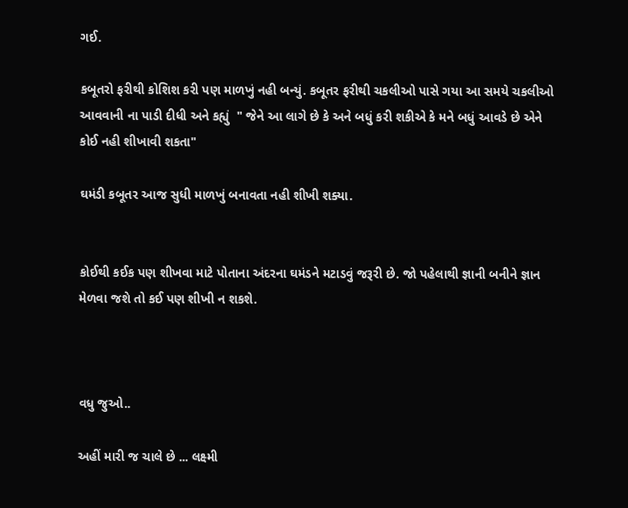ગઈ.

કબૂતરો ફરીથી કોશિશ કરી પણ માળખું નહી બન્યું. કબૂતર ફરીથી ચકલીઓ પાસે ગયા આ સમયે ચકલીઓ આવવાની ના પાડી દીધી અને કહ્યું  " જેને આ લાગે છે કે અને બધું કરી શકીએ કે મને બધું આવડે છે એને કોઈ નહી શીખાવી શકતા"

ઘમંડી કબૂતર આજ સુધી માળખું બનાવતા નહી શીખી શક્યા.


કોઈથી કઈક પણ શીખવા માટે પોતાના અંદરના ઘમંડને મટાડવું જરૂરી છે. જો પહેલાથી જ્ઞાની બનીને જ્ઞાન મેળવા જશે તો કઈ પણ શીખી ન શકશે.



વધુ જુઓ..

અહીં મારી જ ચાલે છે ... લક્ષ્મી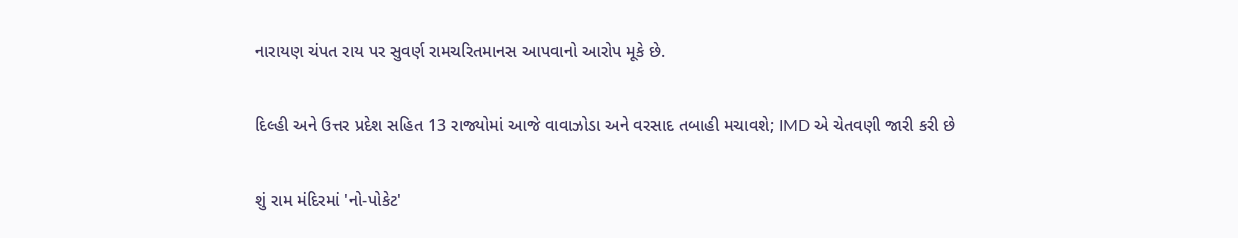નારાયણ ચંપત રાય પર સુવર્ણ રામચરિતમાનસ આપવાનો આરોપ મૂકે છે.

દિલ્હી અને ઉત્તર પ્રદેશ સહિત 13 રાજ્યોમાં આજે વાવાઝોડા અને વરસાદ તબાહી મચાવશે; IMD એ ચેતવણી જારી કરી છે

શું રામ મંદિરમાં 'નો-પોકેટ'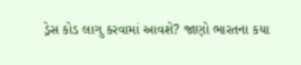ડ્રેસ કોડ લાગુ કરવામાં આવશે? જાણો ભારતના કયા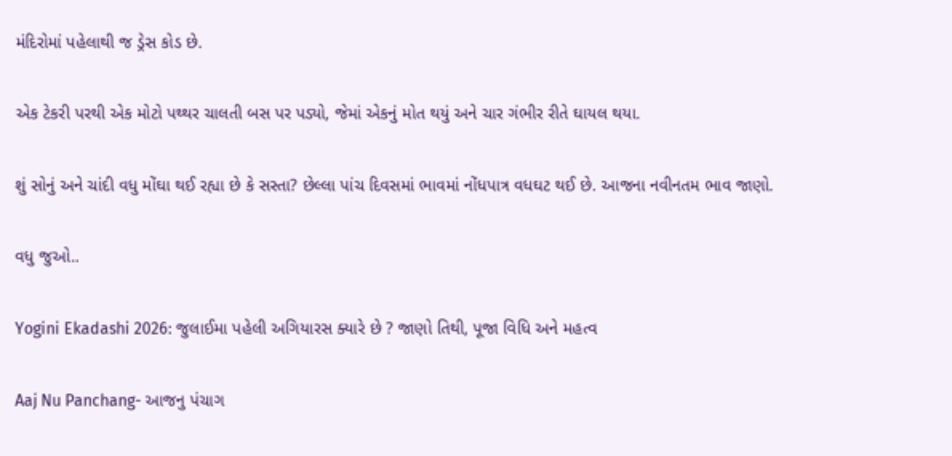મંદિરોમાં પહેલાથી જ ડ્રેસ કોડ છે.

એક ટેકરી પરથી એક મોટો પથ્થર ચાલતી બસ પર પડ્યો, જેમાં એકનું મોત થયું અને ચાર ગંભીર રીતે ઘાયલ થયા.

શું સોનું અને ચાંદી વધુ મોંઘા થઈ રહ્યા છે કે સસ્તા? છેલ્લા પાંચ દિવસમાં ભાવમાં નોંધપાત્ર વધઘટ થઈ છે. આજના નવીનતમ ભાવ જાણો.

વધુ જુઓ..

Yogini Ekadashi 2026: જુલાઈમા પહેલી અગિયારસ ક્યારે છે ? જાણો તિથી, પૂજા વિધિ અને મહત્વ

Aaj Nu Panchang- આજનુ પંચાગ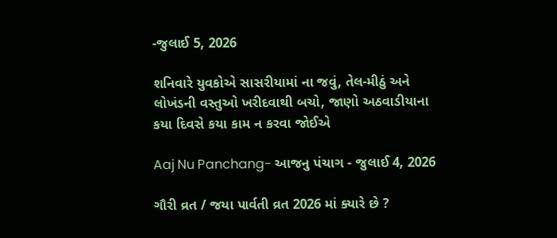-જુલાઈ 5, 2026

શનિવારે યુવકોએ સાસરીયામાં ના જવું, તેલ-મીઠું અને લોખંડની વસ્તુઓ ખરીદવાથી બચો, જાણો અઠવાડીયાના કયા દિવસે કયા કામ ન કરવા જોઈએ

Aaj Nu Panchang- આજનુ પંચાગ - જુલાઈ 4, 2026

ગૌરી વ્રત / જયા પાર્વતી વ્રત 2026 માં ક્યારે છે ?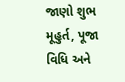જાણો શુભ મૂહુર્ત, પૂજા વિધિ અને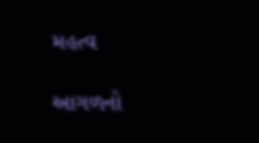મહત્વ

આગળનો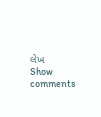લેખ
Show comments